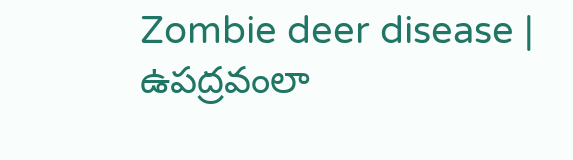Zombie deer disease | ఉపద్రవంలా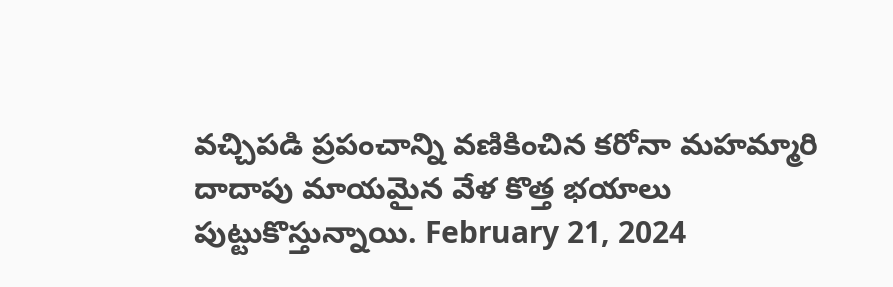వచ్చిపడి ప్రపంచాన్ని వణికించిన కరోనా మహమ్మారి దాదాపు మాయమైన వేళ కొత్త భయాలు పుట్టుకొస్తున్నాయి. February 21, 2024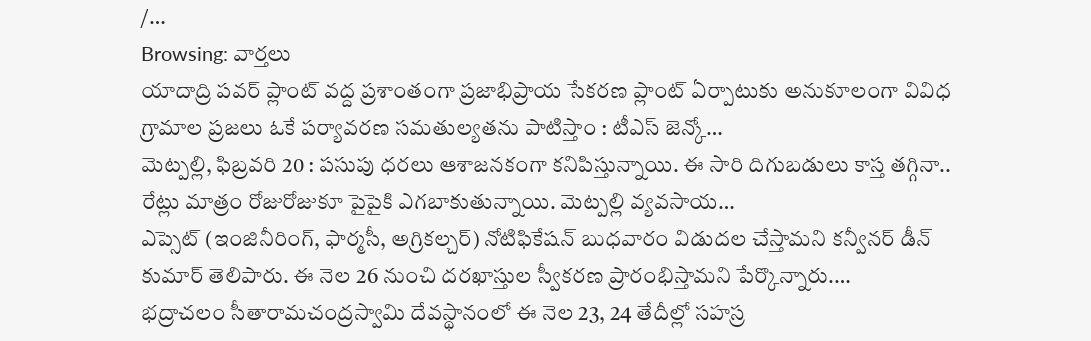/…
Browsing: వార్తలు
యాదాద్రి పవర్ ప్లాంట్ వద్ద ప్రశాంతంగా ప్రజాభిప్రాయ సేకరణ ప్లాంట్ ఏర్పాటుకు అనుకూలంగా వివిధ గ్రామాల ప్రజలు ఓకే పర్యావరణ సమతుల్యతను పాటిస్తాం : టీఎస్ జెన్కో…
మెట్పల్లి, ఫిబ్రవరి 20 : పసుపు ధరలు ఆశాజనకంగా కనిపిస్తున్నాయి. ఈ సారి దిగుబడులు కాస్త తగ్గినా.. రేట్లు మాత్రం రోజురోజుకూ పైపైకి ఎగబాకుతున్నాయి. మెట్పల్లి వ్యవసాయ…
ఎప్సెట్ (ఇంజినీరింగ్, ఫార్మసీ, అగ్రికల్చర్) నోటిఫికేషన్ బుధవారం విడుదల చేస్తామని కన్వీనర్ డీన్ కుమార్ తెలిపారు. ఈ నెల 26 నుంచి దరఖాస్తుల స్వీకరణ ప్రారంభిస్తామని పేర్కొన్నారు.…
భద్రాచలం సీతారామచంద్రస్వామి దేవస్థానంలో ఈ నెల 23, 24 తేదీల్లో సహస్ర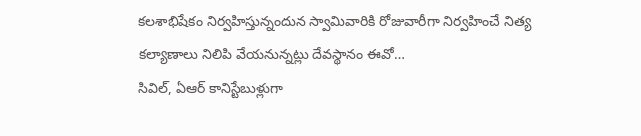కలశాభిషేకం నిర్వహిస్తున్నందున స్వామివారికి రోజువారీగా నిర్వహించే నిత్య కల్యాణాలు నిలిపి వేయనున్నట్లు దేవస్థానం ఈవో…
సివిల్, ఏఆర్ కానిస్టేబుళ్లుగా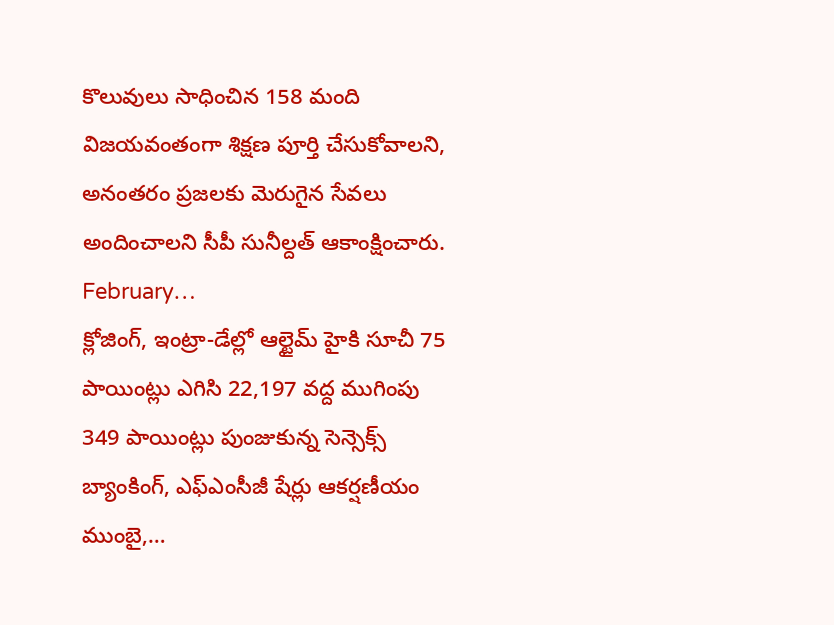కొలువులు సాధించిన 158 మంది విజయవంతంగా శిక్షణ పూర్తి చేసుకోవాలని, అనంతరం ప్రజలకు మెరుగైన సేవలు అందించాలని సీపీ సునీల్దత్ ఆకాంక్షించారు. February…
క్లోజింగ్, ఇంట్రా-డేల్లో ఆల్టైమ్ హైకి సూచీ 75 పాయింట్లు ఎగిసి 22,197 వద్ద ముగింపు 349 పాయింట్లు పుంజుకున్న సెన్సెక్స్ బ్యాంకింగ్, ఎఫ్ఎంసీజీ షేర్లు ఆకర్షణీయం ముంబై,…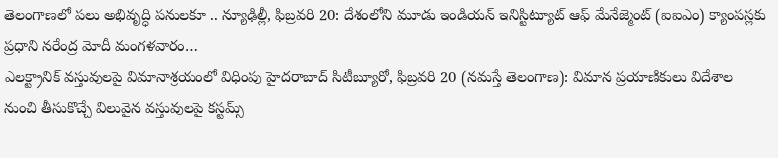తెలంగాణలో పలు అభివృద్ధి పనులకూ .. న్యూఢిల్లీ, ఫిబ్రవరి 20: దేశంలోని మూడు ఇండియన్ ఇనిస్టిట్యూట్ ఆఫ్ మేనేజ్మెంట్ (ఐఐఎం) క్యాంపస్లకు ప్రధాని నరేంద్ర మోదీ మంగళవారం…
ఎలక్ట్రానిక్ వస్తువులపై విమానాశ్రయంలో విధింపు హైదరాబాద్ సిటీబ్యూరో, ఫిబ్రవరి 20 (నమస్తే తెలంగాణ): విమాన ప్రయాణికులు విదేశాల నుంచి తీసుకొచ్చే విలువైన వస్తువులపై కస్టమ్స్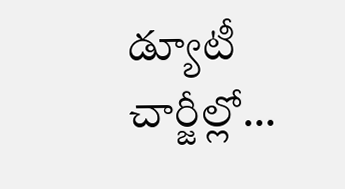డ్యూటీ చార్జీల్లో…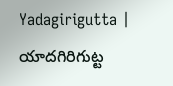Yadagirigutta | యాదగిరిగుట్ట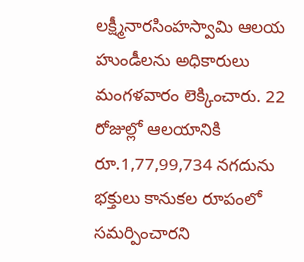లక్ష్మీనారసింహస్వామి ఆలయ హుండీలను అధికారులు మంగళవారం లెక్కించారు. 22 రోజుల్లో ఆలయానికి రూ.1,77,99,734 నగదును భక్తులు కానుకల రూపంలో సమర్పించారని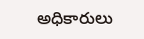అధికారులు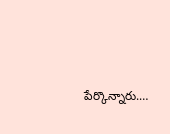పేర్కొన్నారు.…